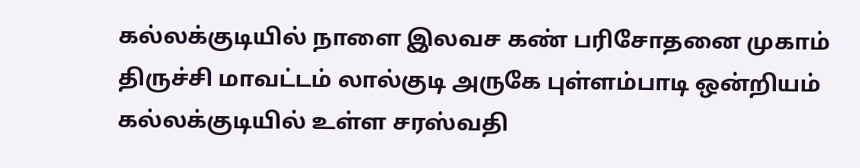கல்லக்குடியில் நாளை இலவச கண் பரிசோதனை முகாம்
திருச்சி மாவட்டம் லால்குடி அருகே புள்ளம்பாடி ஒன்றியம் கல்லக்குடியில் உள்ள சரஸ்வதி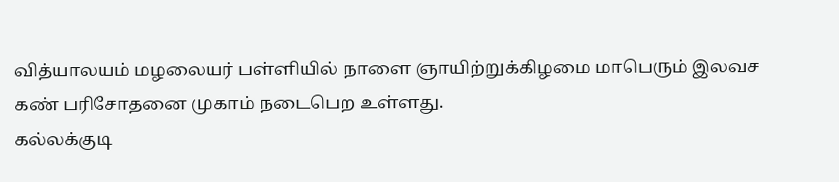வித்யாலயம் மழலையர் பள்ளியில் நாளை ஞாயிற்றுக்கிழமை மாபெரும் இலவச கண் பரிசோதனை முகாம் நடைபெற உள்ளது.
கல்லக்குடி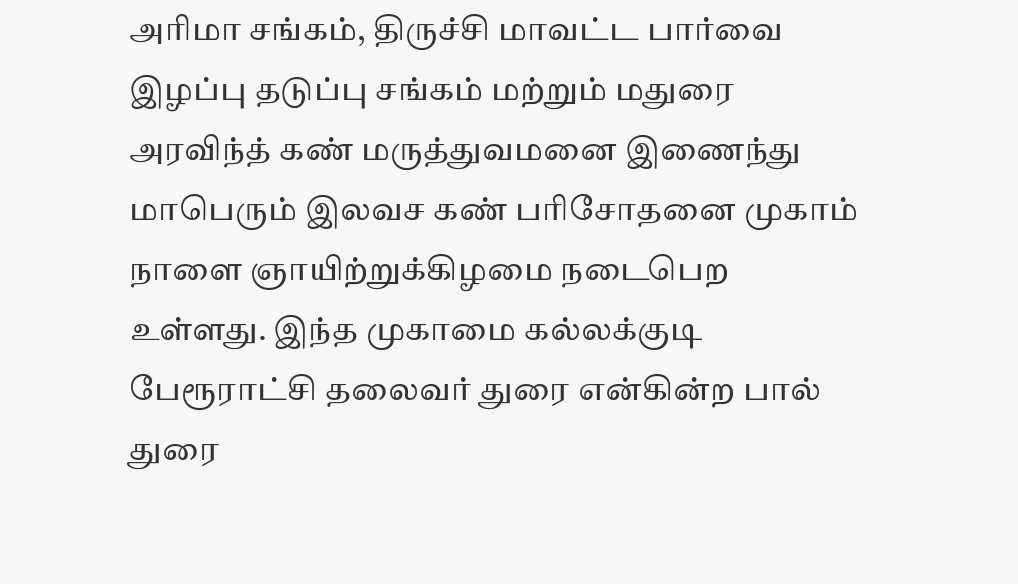அரிமா சங்கம், திருச்சி மாவட்ட பார்வை இழப்பு தடுப்பு சங்கம் மற்றும் மதுரை அரவிந்த் கண் மருத்துவமனை இணைந்து மாபெரும் இலவச கண் பரிசோதனை முகாம் நாளை ஞாயிற்றுக்கிழமை நடைபெற உள்ளது. இந்த முகாமை கல்லக்குடி பேரூராட்சி தலைவர் துரை என்கின்ற பால் துரை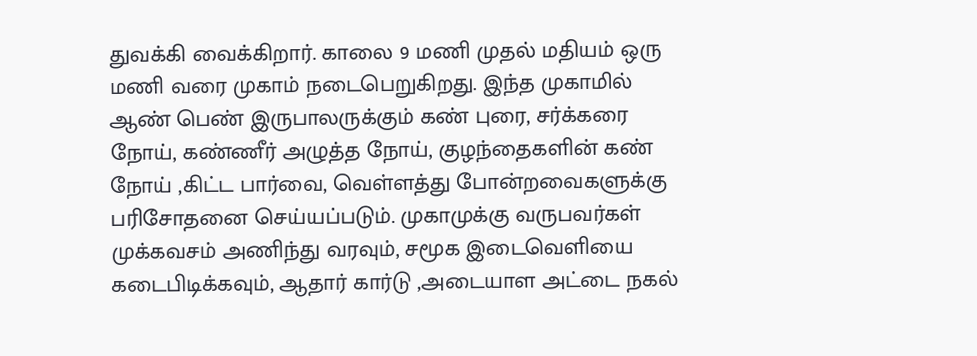துவக்கி வைக்கிறார். காலை 9 மணி முதல் மதியம் ஒரு மணி வரை முகாம் நடைபெறுகிறது. இந்த முகாமில் ஆண் பெண் இருபாலருக்கும் கண் புரை, சர்க்கரை நோய், கண்ணீர் அழுத்த நோய், குழந்தைகளின் கண் நோய் ,கிட்ட பார்வை, வெள்ளத்து போன்றவைகளுக்கு பரிசோதனை செய்யப்படும். முகாமுக்கு வருபவர்கள் முக்கவசம் அணிந்து வரவும், சமூக இடைவெளியை கடைபிடிக்கவும், ஆதார் கார்டு ,அடையாள அட்டை நகல்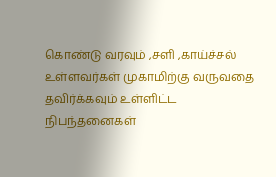கொண்டு வரவும் ,சளி ,காய்ச்சல் உள்ளவர்கள் முகாமிற்கு வருவதை தவிர்க்கவும் உள்ளிட்ட நிபந்தனைகள்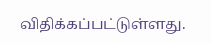விதிக்கப்பட்டுள்ளது.